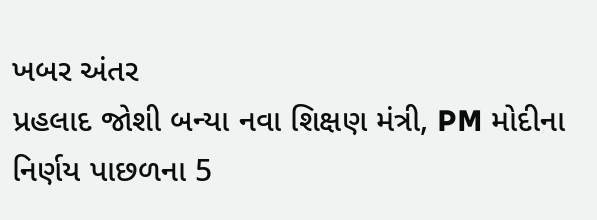ખબર અંતર
પ્રહલાદ જોશી બન્યા નવા શિક્ષણ મંત્રી, PM મોદીના નિર્ણય પાછળના 5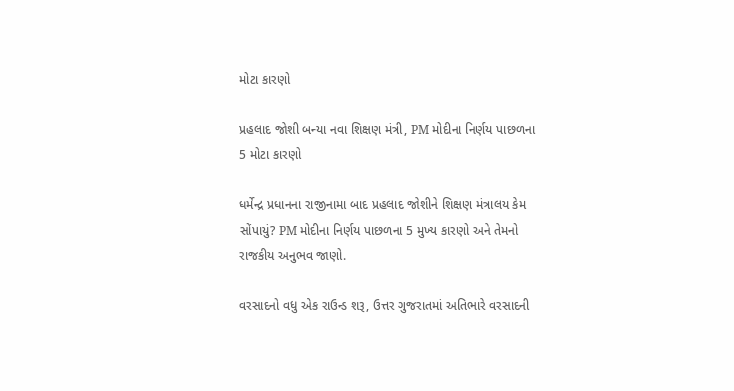મોટા કારણો

પ્રહલાદ જોશી બન્યા નવા શિક્ષણ મંત્રી, PM મોદીના નિર્ણય પાછળના 5 મોટા કારણો

ધર્મેન્દ્ર પ્રધાનના રાજીનામા બાદ પ્રહલાદ જોશીને શિક્ષણ મંત્રાલય કેમ સોંપાયું? PM મોદીના નિર્ણય પાછળના 5 મુખ્ય કારણો અને તેમનો રાજકીય અનુભવ જાણો.

વરસાદનો વધુ એક રાઉન્ડ શરૂ, ઉત્તર ગુજરાતમાં અતિભારે વરસાદની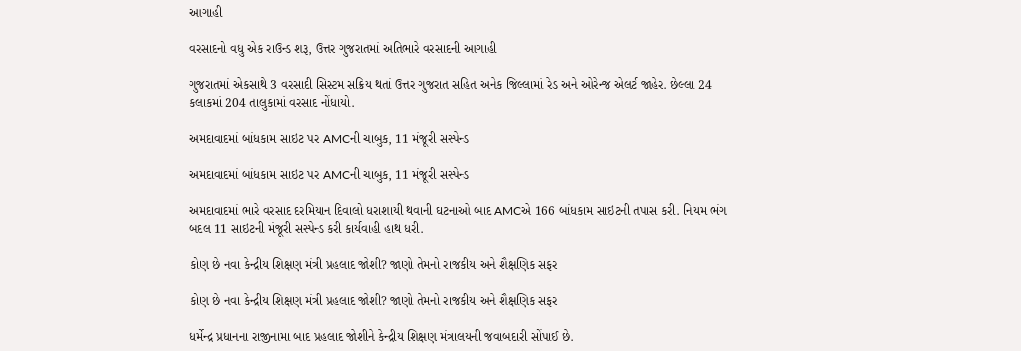આગાહી

વરસાદનો વધુ એક રાઉન્ડ શરૂ, ઉત્તર ગુજરાતમાં અતિભારે વરસાદની આગાહી

ગુજરાતમાં એકસાથે 3 વરસાદી સિસ્ટમ સક્રિય થતાં ઉત્તર ગુજરાત સહિત અનેક જિલ્લામાં રેડ અને ઓરેન્જ એલર્ટ જાહેર. છેલ્લા 24 કલાકમાં 204 તાલુકામાં વરસાદ નોંધાયો.

અમદાવાદમાં બાંધકામ સાઇટ પર AMCની ચાબુક, 11 મંજૂરી સસ્પેન્ડ

અમદાવાદમાં બાંધકામ સાઇટ પર AMCની ચાબુક, 11 મંજૂરી સસ્પેન્ડ

અમદાવાદમાં ભારે વરસાદ દરમિયાન દિવાલો ધરાશાયી થવાની ઘટનાઓ બાદ AMCએ 166 બાંધકામ સાઇટની તપાસ કરી. નિયમ ભંગ બદલ 11 સાઇટની મંજૂરી સસ્પેન્ડ કરી કાર્યવાહી હાથ ધરી.

કોણ છે નવા કેન્દ્રીય શિક્ષણ મંત્રી પ્રહલાદ જોશી? જાણો તેમનો રાજકીય અને શૈક્ષણિક સફર

કોણ છે નવા કેન્દ્રીય શિક્ષણ મંત્રી પ્રહલાદ જોશી? જાણો તેમનો રાજકીય અને શૈક્ષણિક સફર

ધર્મેન્દ્ર પ્રધાનના રાજીનામા બાદ પ્રહલાદ જોશીને કેન્દ્રીય શિક્ષણ મંત્રાલયની જવાબદારી સોંપાઈ છે.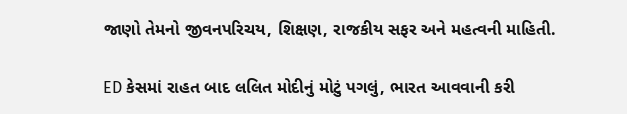જાણો તેમનો જીવનપરિચય, શિક્ષણ, રાજકીય સફર અને મહત્વની માહિતી.

ED કેસમાં રાહત બાદ લલિત મોદીનું મોટું પગલું, ભારત આવવાની કરી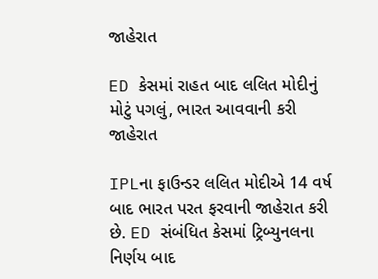જાહેરાત

ED કેસમાં રાહત બાદ લલિત મોદીનું મોટું પગલું, ભારત આવવાની કરી જાહેરાત

IPLના ફાઉન્ડર લલિત મોદીએ 14 વર્ષ બાદ ભારત પરત ફરવાની જાહેરાત કરી છે. ED સંબંધિત કેસમાં ટ્રિબ્યુનલના નિર્ણય બાદ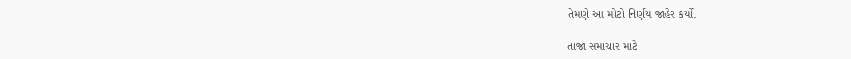તેમણે આ મોટો નિર્ણય જાહેર કર્યો.

તાજા સમાચાર માટે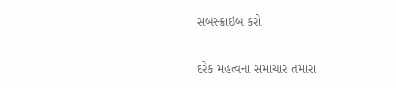સબસ્ક્રાઇબ કરો

દરેક મહત્વના સમાચાર તમારા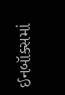ઈનબૉક્સમાં